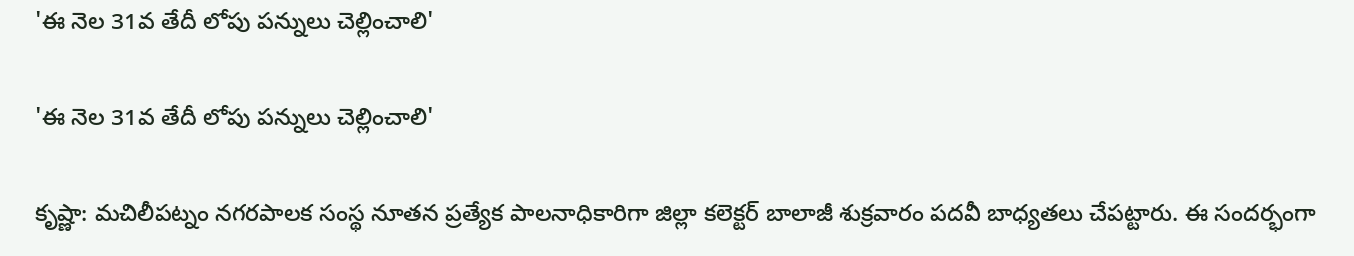'ఈ నెల 31వ తేదీ లోపు పన్నులు చెల్లించాలి'

'ఈ నెల 31వ తేదీ లోపు పన్నులు చెల్లించాలి'

కృష్ణా: మచిలీపట్నం నగరపాలక సంస్థ నూతన ప్రత్యేక పాలనాధికారిగా జిల్లా కలెక్టర్ బాలాజీ శుక్రవారం పదవీ బాధ్యతలు చేపట్టారు. ఈ సందర్భంగా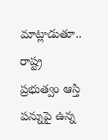మాట్లాడుతూ.. రాష్ట్ర ప్రభుత్వం ఆస్తి పన్నుపై ఉన్న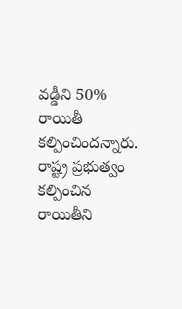వడ్డీని 50% రాయితీ కల్పించిందన్నారు. రాష్ట్ర ప్రభుత్వం కల్పించిన రాయితీని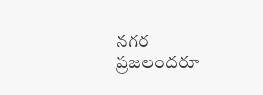నగర ప్రజలందరూ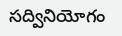సద్వినియోగం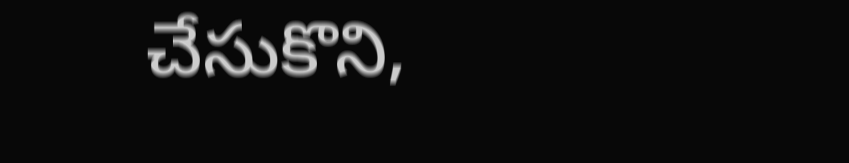చేసుకొని,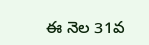ఈ నెల 31వ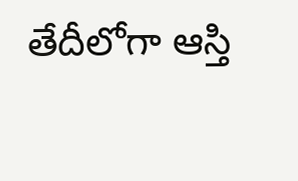తేదీలోగా ఆస్తి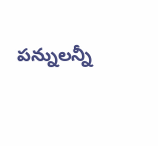పన్నులన్నీ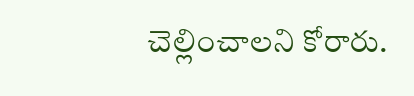చెల్లించాలని కోరారు.